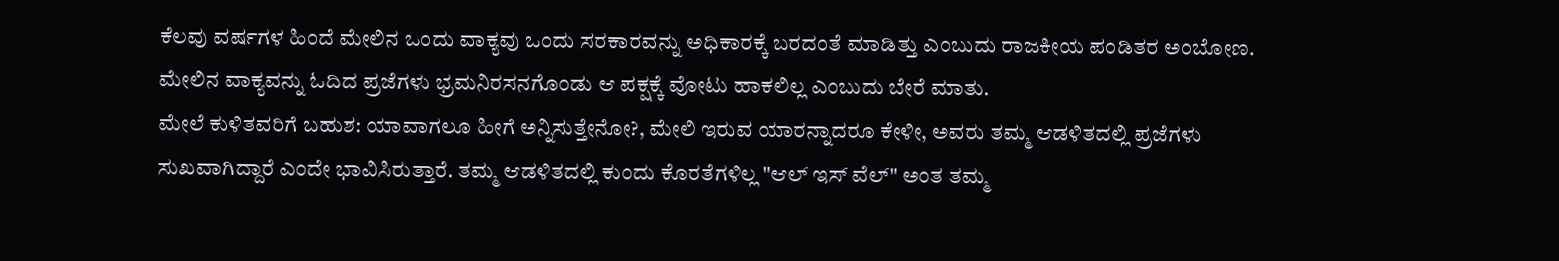ಕೆಲವು ವರ್ಷಗಳ ಹಿಂದೆ ಮೇಲಿನ ಒಂದು ವಾಕ್ಯವು ಒಂದು ಸರಕಾರವನ್ನು ಅಧಿಕಾರಕ್ಕೆ ಬರದಂತೆ ಮಾಡಿತ್ತು ಎಂಬುದು ರಾಜಕೀಯ ಪಂಡಿತರ ಅಂಬೋಣ. ಮೇಲಿನ ವಾಕ್ಯವನ್ನು ಓದಿದ ಪ್ರಜೆಗಳು ಭ್ರಮನಿರಸನಗೊಂಡು ಆ ಪಕ್ಷಕ್ಕೆ ವೋಟು ಹಾಕಲಿಲ್ಲ ಎಂಬುದು ಬೇರೆ ಮಾತು.
ಮೇಲೆ ಕುಳಿತವರಿಗೆ ಬಹುಶ: ಯಾವಾಗಲೂ ಹೀಗೆ ಅನ್ನಿಸುತ್ತೇನೋ?, ಮೇಲಿ ಇರುವ ಯಾರನ್ನಾದರೂ ಕೇಳೀ, ಅವರು ತಮ್ಮ ಆಡಳಿತದಲ್ಲಿ ಪ್ರಜೆಗಳು ಸುಖವಾಗಿದ್ದಾರೆ ಎಂದೇ ಭಾವಿಸಿರುತ್ತಾರೆ. ತಮ್ಮ ಆಡಳಿತದಲ್ಲಿ ಕುಂದು ಕೊರತೆಗಳಿಲ್ಲ "ಆಲ್ ಇಸ್ ವೆಲ್" ಅಂತ ತಮ್ಮ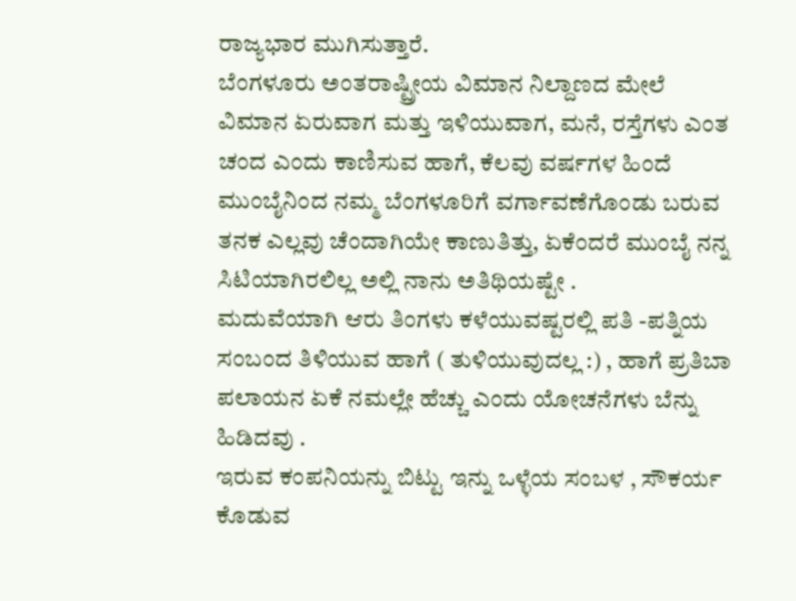ರಾಜ್ಯಭಾರ ಮುಗಿಸುತ್ತಾರೆ.
ಬೆಂಗಳೂರು ಅಂತರಾಷ್ಟ್ರೀಯ ವಿಮಾನ ನಿಲ್ದಾಣದ ಮೇಲೆ ವಿಮಾನ ಏರುವಾಗ ಮತ್ತು ಇಳಿಯುವಾಗ, ಮನೆ, ರಸ್ತೆಗಳು ಎಂತ ಚಂದ ಎಂದು ಕಾಣಿಸುವ ಹಾಗೆ, ಕೆಲವು ವರ್ಷಗಳ ಹಿಂದೆ ಮುಂಬೈನಿಂದ ನಮ್ಮ ಬೆಂಗಳೂರಿಗೆ ವರ್ಗಾವಣೆಗೊಂಡು ಬರುವ ತನಕ ಎಲ್ಲವು ಚೆಂದಾಗಿಯೇ ಕಾಣುತಿತ್ತು, ಏಕೆಂದರೆ ಮುಂಬೈ ನನ್ನ ಸಿಟಿಯಾಗಿರಲಿಲ್ಲ ಅಲ್ಲಿ ನಾನು ಅತಿಥಿಯಷ್ಟೇ .
ಮದುವೆಯಾಗಿ ಆರು ತಿಂಗಳು ಕಳೆಯುವಷ್ಟರಲ್ಲಿ ಪತಿ -ಪತ್ನಿಯ ಸಂಬಂದ ತಿಳಿಯುವ ಹಾಗೆ ( ತುಳಿಯುವುದಲ್ಲ :) , ಹಾಗೆ ಪ್ರತಿಬಾ ಪಲಾಯನ ಏಕೆ ನಮಲ್ಲೇ ಹೆಚ್ಚು ಎಂದು ಯೋಚನೆಗಳು ಬೆನ್ನು ಹಿಡಿದವು .
ಇರುವ ಕಂಪನಿಯನ್ನು ಬಿಟ್ಟು ಇನ್ನು ಒಳ್ಳೆಯ ಸಂಬಳ , ಸೌಕರ್ಯ ಕೊಡುವ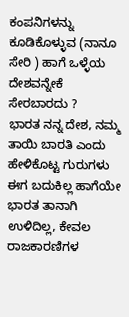ಕಂಪನಿಗಳನ್ನು ಕೂಡಿಕೊಳ್ಳುವ (ನಾನೂ ಸೇರಿ ) ಹಾಗೆ ಒಳ್ಳೆಯ ದೇಶವನ್ನೇಕೆ ಸೇರಬಾರದು ?
ಭಾರತ ನನ್ನ ದೇಶ, ನಮ್ಮ ತಾಯಿ ಬಾರತಿ ಎಂದು ಹೇಳಿಕೊಟ್ಟ ಗುರುಗಳು ಈಗ ಬದುಕಿಲ್ಲ ಹಾಗೆಯೇ ಭಾರತ ತಾನಾಗಿ ಉಳಿದಿಲ್ಲ, ಕೇವಲ ರಾಜಕಾರಣಿಗಳ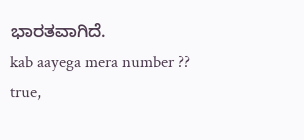ಭಾರತವಾಗಿದೆ.
kab aayega mera number ??
true,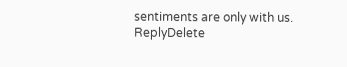sentiments are only with us.
ReplyDelete